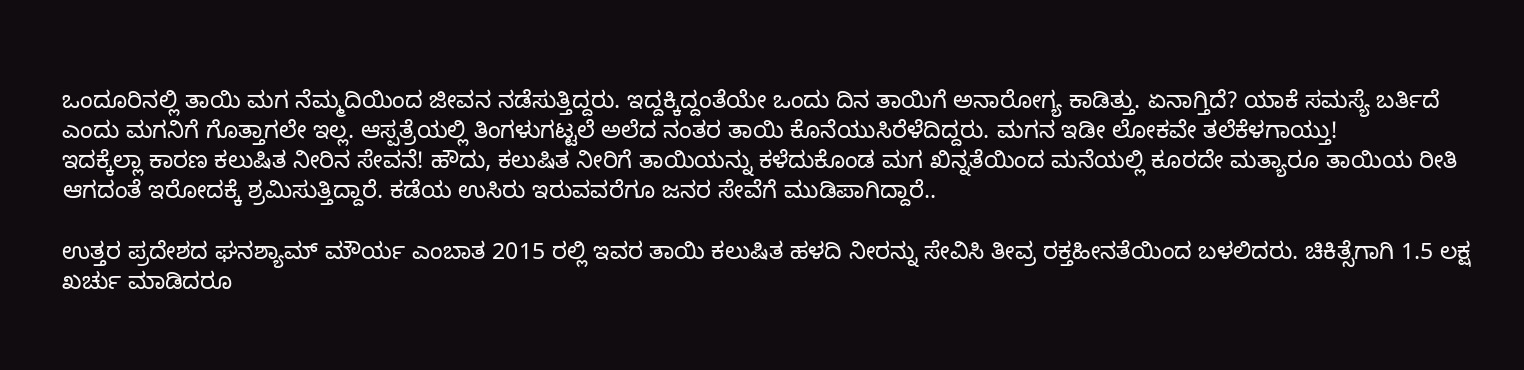ಒಂದೂರಿನಲ್ಲಿ ತಾಯಿ ಮಗ ನೆಮ್ಮದಿಯಿಂದ ಜೀವನ ನಡೆಸುತ್ತಿದ್ದರು. ಇದ್ದಕ್ಕಿದ್ದಂತೆಯೇ ಒಂದು ದಿನ ತಾಯಿಗೆ ಅನಾರೋಗ್ಯ ಕಾಡಿತ್ತು. ಏನಾಗ್ತಿದೆ? ಯಾಕೆ ಸಮಸ್ಯೆ ಬರ್ತಿದೆ ಎಂದು ಮಗನಿಗೆ ಗೊತ್ತಾಗಲೇ ಇಲ್ಲ. ಆಸ್ಪತ್ರೆಯಲ್ಲಿ ತಿಂಗಳುಗಟ್ಟಲೆ ಅಲೆದ ನಂತರ ತಾಯಿ ಕೊನೆಯುಸಿರೆಳೆದಿದ್ದರು. ಮಗನ ಇಡೀ ಲೋಕವೇ ತಲೆಕೆಳಗಾಯ್ತು!
ಇದಕ್ಕೆಲ್ಲಾ ಕಾರಣ ಕಲುಷಿತ ನೀರಿನ ಸೇವನೆ! ಹೌದು, ಕಲುಷಿತ ನೀರಿಗೆ ತಾಯಿಯನ್ನು ಕಳೆದುಕೊಂಡ ಮಗ ಖಿನ್ನತೆಯಿಂದ ಮನೆಯಲ್ಲಿ ಕೂರದೇ ಮತ್ಯಾರೂ ತಾಯಿಯ ರೀತಿ ಆಗದಂತೆ ಇರೋದಕ್ಕೆ ಶ್ರಮಿಸುತ್ತಿದ್ದಾರೆ. ಕಡೆಯ ಉಸಿರು ಇರುವವರೆಗೂ ಜನರ ಸೇವೆಗೆ ಮುಡಿಪಾಗಿದ್ದಾರೆ..

ಉತ್ತರ ಪ್ರದೇಶದ ಘನಶ್ಯಾಮ್ ಮೌರ್ಯ ಎಂಬಾತ 2015 ರಲ್ಲಿ ಇವರ ತಾಯಿ ಕಲುಷಿತ ಹಳದಿ ನೀರನ್ನು ಸೇವಿಸಿ ತೀವ್ರ ರಕ್ತಹೀನತೆಯಿಂದ ಬಳಲಿದರು. ಚಿಕಿತ್ಸೆಗಾಗಿ 1.5 ಲಕ್ಷ ಖರ್ಚು ಮಾಡಿದರೂ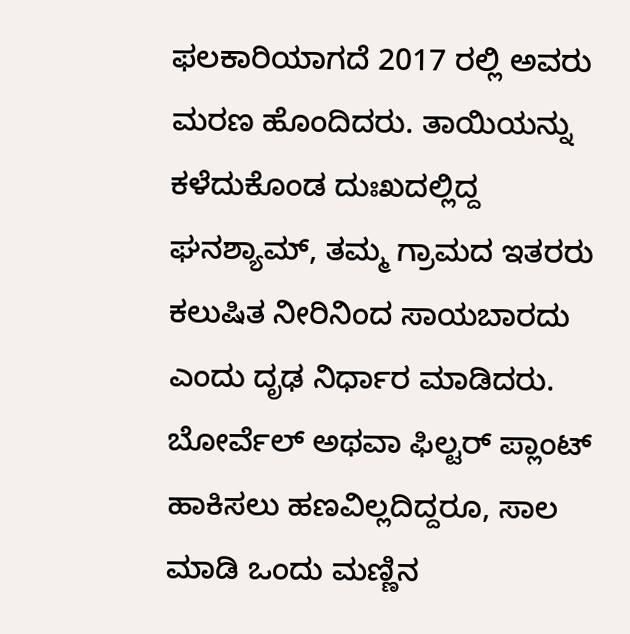ಫಲಕಾರಿಯಾಗದೆ 2017 ರಲ್ಲಿ ಅವರು ಮರಣ ಹೊಂದಿದರು. ತಾಯಿಯನ್ನು ಕಳೆದುಕೊಂಡ ದುಃಖದಲ್ಲಿದ್ದ ಘನಶ್ಯಾಮ್, ತಮ್ಮ ಗ್ರಾಮದ ಇತರರು ಕಲುಷಿತ ನೀರಿನಿಂದ ಸಾಯಬಾರದು ಎಂದು ದೃಢ ನಿರ್ಧಾರ ಮಾಡಿದರು. ಬೋರ್ವೆಲ್ ಅಥವಾ ಫಿಲ್ಟರ್ ಪ್ಲಾಂಟ್ ಹಾಕಿಸಲು ಹಣವಿಲ್ಲದಿದ್ದರೂ, ಸಾಲ ಮಾಡಿ ಒಂದು ಮಣ್ಣಿನ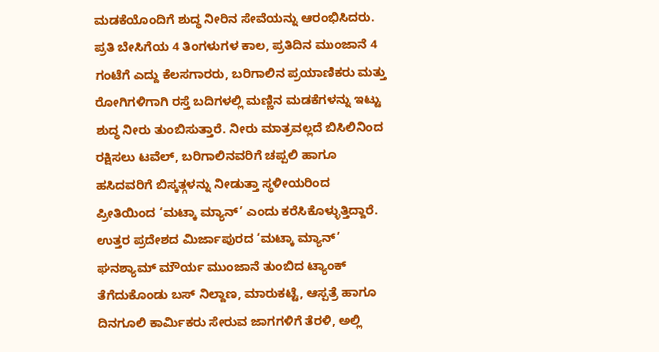ಮಡಕೆಯೊಂದಿಗೆ ಶುದ್ಧ ನೀರಿನ ಸೇವೆಯನ್ನು ಆರಂಭಿಸಿದರು.
ಪ್ರತಿ ಬೇಸಿಗೆಯ 4 ತಿಂಗಳುಗಳ ಕಾಲ, ಪ್ರತಿದಿನ ಮುಂಜಾನೆ 4 ಗಂಟೆಗೆ ಎದ್ದು ಕೆಲಸಗಾರರು, ಬರಿಗಾಲಿನ ಪ್ರಯಾಣಿಕರು ಮತ್ತು ರೋಗಿಗಳಿಗಾಗಿ ರಸ್ತೆ ಬದಿಗಳಲ್ಲಿ ಮಣ್ಣಿನ ಮಡಕೆಗಳನ್ನು ಇಟ್ಟು ಶುದ್ಧ ನೀರು ತುಂಬಿಸುತ್ತಾರೆ. ನೀರು ಮಾತ್ರವಲ್ಲದೆ ಬಿಸಿಲಿನಿಂದ ರಕ್ಷಿಸಲು ಟವೆಲ್, ಬರಿಗಾಲಿನವರಿಗೆ ಚಪ್ಪಲಿ ಹಾಗೂ ಹಸಿದವರಿಗೆ ಬಿಸ್ಕತ್ಗಳನ್ನು ನೀಡುತ್ತಾ ಸ್ಥಳೀಯರಿಂದ ಪ್ರೀತಿಯಿಂದ ‘ಮಟ್ಕಾ ಮ್ಯಾನ್’ ಎಂದು ಕರೆಸಿಕೊಳ್ಳುತ್ತಿದ್ದಾರೆ.
ಉತ್ತರ ಪ್ರದೇಶದ ಮಿರ್ಜಾಪುರದ ‘ಮಟ್ಕಾ ಮ್ಯಾನ್’ ಘನಶ್ಯಾಮ್ ಮೌರ್ಯ ಮುಂಜಾನೆ ತುಂಬಿದ ಟ್ಯಾಂಕ್ ತೆಗೆದುಕೊಂಡು ಬಸ್ ನಿಲ್ದಾಣ, ಮಾರುಕಟ್ಟೆ, ಆಸ್ಪತ್ರೆ ಹಾಗೂ ದಿನಗೂಲಿ ಕಾರ್ಮಿಕರು ಸೇರುವ ಜಾಗಗಳಿಗೆ ತೆರಳಿ, ಅಲ್ಲಿ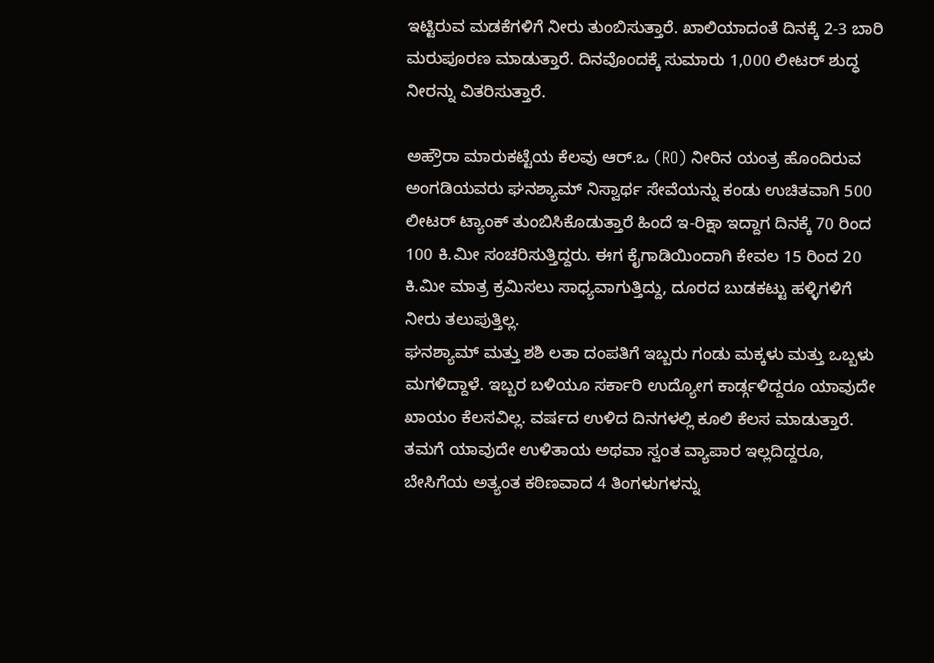ಇಟ್ಟಿರುವ ಮಡಕೆಗಳಿಗೆ ನೀರು ತುಂಬಿಸುತ್ತಾರೆ. ಖಾಲಿಯಾದಂತೆ ದಿನಕ್ಕೆ 2-3 ಬಾರಿ ಮರುಪೂರಣ ಮಾಡುತ್ತಾರೆ. ದಿನವೊಂದಕ್ಕೆ ಸುಮಾರು 1,000 ಲೀಟರ್ ಶುದ್ಧ ನೀರನ್ನು ವಿತರಿಸುತ್ತಾರೆ.

ಅಹ್ರೌರಾ ಮಾರುಕಟ್ಟೆಯ ಕೆಲವು ಆರ್.ಒ (RO) ನೀರಿನ ಯಂತ್ರ ಹೊಂದಿರುವ ಅಂಗಡಿಯವರು ಘನಶ್ಯಾಮ್ ನಿಸ್ವಾರ್ಥ ಸೇವೆಯನ್ನು ಕಂಡು ಉಚಿತವಾಗಿ 500 ಲೀಟರ್ ಟ್ಯಾಂಕ್ ತುಂಬಿಸಿಕೊಡುತ್ತಾರೆ ಹಿಂದೆ ಇ-ರಿಕ್ಷಾ ಇದ್ದಾಗ ದಿನಕ್ಕೆ 70 ರಿಂದ 100 ಕಿ.ಮೀ ಸಂಚರಿಸುತ್ತಿದ್ದರು. ಈಗ ಕೈಗಾಡಿಯಿಂದಾಗಿ ಕೇವಲ 15 ರಿಂದ 20 ಕಿ.ಮೀ ಮಾತ್ರ ಕ್ರಮಿಸಲು ಸಾಧ್ಯವಾಗುತ್ತಿದ್ದು, ದೂರದ ಬುಡಕಟ್ಟು ಹಳ್ಳಿಗಳಿಗೆ ನೀರು ತಲುಪುತ್ತಿಲ್ಲ.
ಘನಶ್ಯಾಮ್ ಮತ್ತು ಶಶಿ ಲತಾ ದಂಪತಿಗೆ ಇಬ್ಬರು ಗಂಡು ಮಕ್ಕಳು ಮತ್ತು ಒಬ್ಬಳು ಮಗಳಿದ್ದಾಳೆ. ಇಬ್ಬರ ಬಳಿಯೂ ಸರ್ಕಾರಿ ಉದ್ಯೋಗ ಕಾರ್ಡ್ಗಳಿದ್ದರೂ ಯಾವುದೇ ಖಾಯಂ ಕೆಲಸವಿಲ್ಲ. ವರ್ಷದ ಉಳಿದ ದಿನಗಳಲ್ಲಿ ಕೂಲಿ ಕೆಲಸ ಮಾಡುತ್ತಾರೆ. ತಮಗೆ ಯಾವುದೇ ಉಳಿತಾಯ ಅಥವಾ ಸ್ವಂತ ವ್ಯಾಪಾರ ಇಲ್ಲದಿದ್ದರೂ, ಬೇಸಿಗೆಯ ಅತ್ಯಂತ ಕಠಿಣವಾದ 4 ತಿಂಗಳುಗಳನ್ನು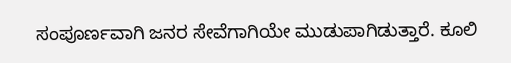ಸಂಪೂರ್ಣವಾಗಿ ಜನರ ಸೇವೆಗಾಗಿಯೇ ಮುಡುಪಾಗಿಡುತ್ತಾರೆ. ಕೂಲಿ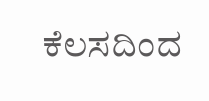ಕೆಲಸದಿಂದ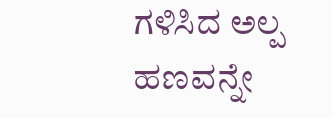ಗಳಿಸಿದ ಅಲ್ಪ ಹಣವನ್ನೇ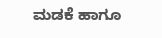ಮಡಕೆ ಹಾಗೂ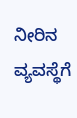ನೀರಿನ ವ್ಯವಸ್ಥೆಗೆ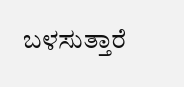ಬಳಸುತ್ತಾರೆ